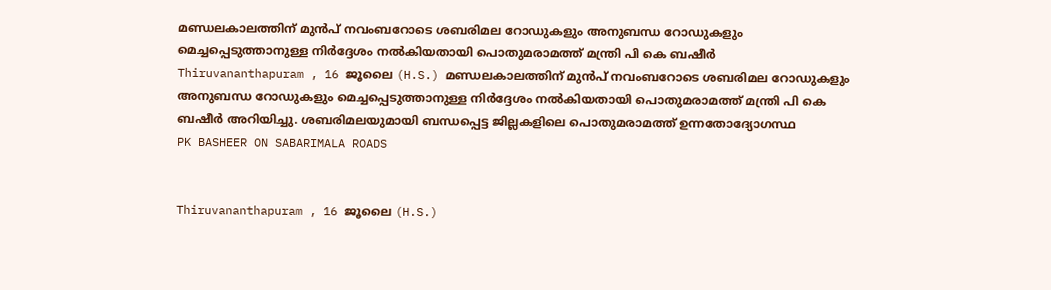മണ്ഡലകാലത്തിന് മുൻപ് നവംബറോടെ ശബരിമല റോഡുകളും അനുബന്ധ റോഡുകളും മെച്ചപ്പെടുത്താനുള്ള നിർദ്ദേശം നൽകിയതായി പൊതുമരാമത്ത് മന്ത്രി പി കെ ബഷീർ
Thiruvananthapuram , 16 ജൂലൈ (H.S.) മണ്ഡലകാലത്തിന് മുൻപ് നവംബറോടെ ശബരിമല റോഡുകളും അനുബന്ധ റോഡുകളും മെച്ചപ്പെടുത്താനുള്ള നിർദ്ദേശം നൽകിയതായി പൊതുമരാമത്ത് മന്ത്രി പി കെ ബഷീർ അറിയിച്ചു. ശബരിമലയുമായി ബന്ധപ്പെട്ട ജില്ലകളിലെ പൊതുമരാമത്ത് ഉന്നതോദ്യോഗസ്ഥ
PK BASHEER ON SABARIMALA ROADS


Thiruvananthapuram , 16 ജൂലൈ (H.S.)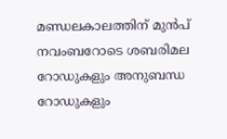മണ്ഡലകാലത്തിന് മുൻപ് നവംബറോടെ ശബരിമല റോഡുകളും അനുബന്ധ റോഡുകളും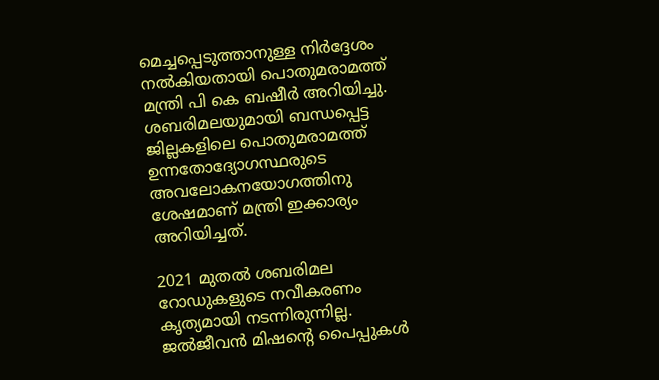മെച്ചപ്പെടുത്താനുള്ള നിർദ്ദേശം നൽകിയതായി പൊതുമരാമത്ത് മന്ത്രി പി കെ ബഷീർ അറിയിച്ചു. ശബരിമലയുമായി ബന്ധപ്പെട്ട ജില്ലകളിലെ പൊതുമരാമത്ത് ഉന്നതോദ്യോഗസ്ഥരുടെ അവലോകനയോഗത്തിനു ശേഷമാണ് മന്ത്രി ഇക്കാര്യം അറിയിച്ചത്.

2021 മുതൽ ശബരിമല റോഡുകളുടെ നവീകരണം കൃത്യമായി നടന്നിരുന്നില്ല. ജൽജീവൻ മിഷൻ്റെ പൈപ്പുകൾ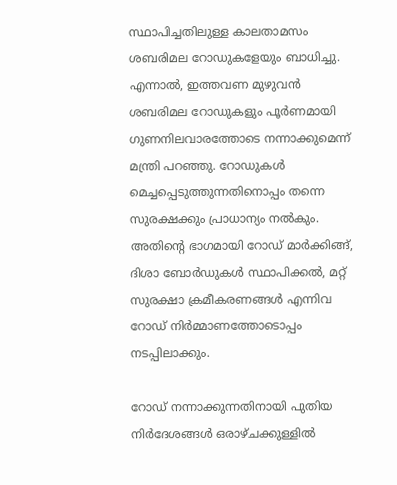സ്ഥാപിച്ചതിലുള്ള കാലതാമസം ശബരിമല റോഡുകളേയും ബാധിച്ചു. എന്നാൽ, ഇത്തവണ മുഴുവൻ ശബരിമല റോഡുകളും പൂർണമായി ഗുണനിലവാരത്തോടെ നന്നാക്കുമെന്ന് മന്ത്രി പറഞ്ഞു. റോഡുകൾ മെച്ചപ്പെടുത്തുന്നതിനൊപ്പം തന്നെ സുരക്ഷക്കും പ്രാധാന്യം നൽകും. അതിൻ്റെ ഭാഗമായി റോഡ് മാർക്കിങ്ങ്, ദിശാ ബോർഡുകൾ സ്ഥാപിക്കൽ, മറ്റ് സുരക്ഷാ ക്രമീകരണങ്ങൾ എന്നിവ റോഡ് നിർമ്മാണത്തോടൊപ്പം നടപ്പിലാക്കും.

റോഡ് നന്നാക്കുന്നതിനായി പുതിയ നിർദേശങ്ങൾ ഒരാഴ്ചക്കുള്ളിൽ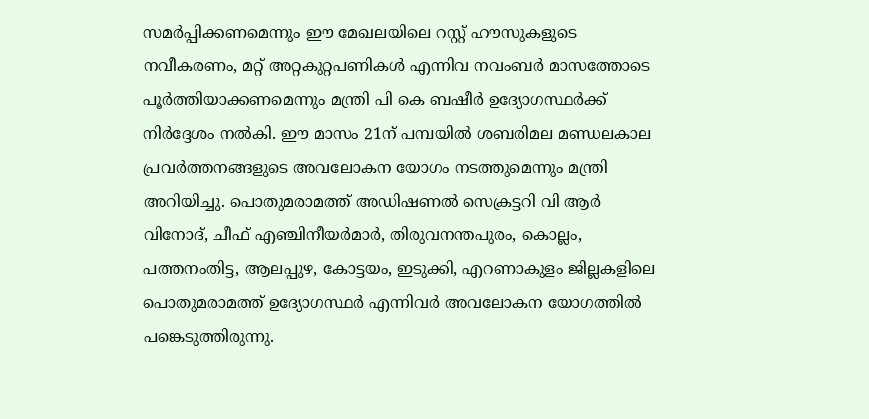സമർപ്പിക്കണമെന്നും ഈ മേഖലയിലെ റസ്റ്റ് ഹൗസുകളുടെ നവീകരണം, മറ്റ് അറ്റകുറ്റപണികൾ എന്നിവ നവംബർ മാസത്തോടെ പൂർത്തിയാക്കണമെന്നും മന്ത്രി പി കെ ബഷീർ ഉദ്യോഗസ്ഥർക്ക് നിർദ്ദേശം നൽകി. ഈ മാസം 21ന് പമ്പയിൽ ശബരിമല മണ്ഡലകാല പ്രവർത്തനങ്ങളുടെ അവലോകന യോഗം നടത്തുമെന്നും മന്ത്രി അറിയിച്ചു. പൊതുമരാമത്ത് അഡിഷണൽ സെക്രട്ടറി വി ആർ വിനോദ്, ചീഫ് എഞ്ചിനീയർമാർ, തിരുവനന്തപുരം, കൊല്ലം, പത്തനംതിട്ട, ആലപ്പുഴ, കോട്ടയം, ഇടുക്കി, എറണാകുളം ജില്ലകളിലെ പൊതുമരാമത്ത് ഉദ്യോഗസ്ഥർ എന്നിവർ അവലോകന യോഗത്തിൽ പങ്കെടുത്തിരുന്നു.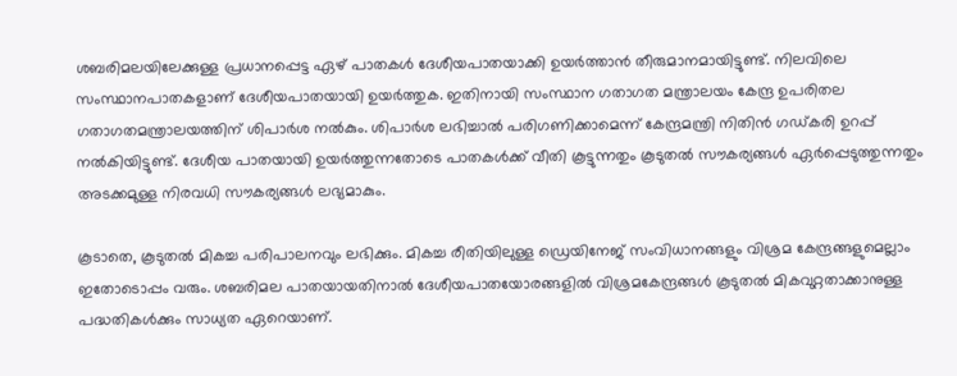ശബരിമലയിലേക്കുള്ള പ്രധാനപ്പെട്ട ഏഴ് പാതകൾ ദേശീയപാതയാക്കി ഉയർത്താൻ തീരുമാനമായിട്ടുണ്ട്. നിലവിലെ സംസ്ഥാനപാതകളാണ് ദേശീയപാതയായി ഉയർത്തുക. ഇതിനായി സംസ്ഥാന ഗതാഗത മന്ത്രാലയം കേന്ദ്ര ഉപരിതല ഗതാഗതമന്ത്രാലയത്തിന് ശിപാർശ നൽകും. ശിപാർശ ലഭിച്ചാൽ പരിഗണിക്കാമെന്ന് കേന്ദ്രമന്ത്രി നിതിൻ ഗഡ്കരി ഉറപ്പ് നൽകിയിട്ടുണ്ട്. ദേശീയ പാതയായി ഉയർത്തുന്നതോടെ പാതകൾക്ക് വീതി കൂട്ടുന്നതും കൂടുതൽ സൗകര്യങ്ങൾ ഏർപ്പെടുത്തുന്നതും അടക്കമുള്ള നിരവധി സൗകര്യങ്ങൾ ലഭ്യമാകും.

കൂടാതെ, കൂടുതൽ മികച്ച പരിപാലനവും ലഭിക്കും. മികച്ച രീതിയിലുള്ള ഡ്രെയിനേജ് സംവിധാനങ്ങളും വിശ്രമ കേന്ദ്രങ്ങളുമെല്ലാം ഇതോടൊപ്പം വരും. ശബരിമല പാതയായതിനാൽ ദേശീയപാതയോരങ്ങളിൽ വിശ്രമകേന്ദ്രങ്ങൾ കൂടുതൽ മികവുറ്റതാക്കാനുള്ള പദ്ധതികൾക്കും സാധ്യത ഏറെയാണ്.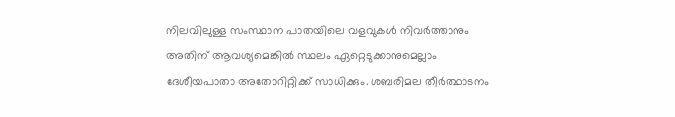നിലവിലുള്ള സംസ്ഥാന പാതയിലെ വളവുകൾ നിവർത്താനും അതിന് ആവശ്യമെങ്കിൽ സ്ഥലം ഏറ്റെടുക്കാനുമെല്ലാം ദേശീയപാതാ അതോറിറ്റിക്ക് സാധിക്കും. ശബരിമല തീർത്ഥാടനം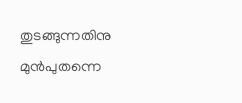തുടങ്ങുന്നതിനു മുൻപുതന്നെ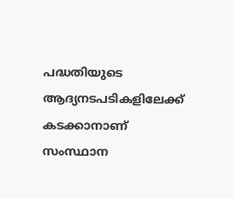പദ്ധതിയുടെ ആദ്യനടപടികളിലേക്ക് കടക്കാനാണ് സംസ്ഥാന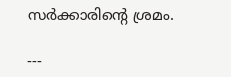സർക്കാരിൻ്റെ ശ്രമം.

---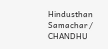Hindusthan Samachar / CHANDHU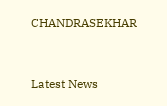CHANDRASEKHAR


Latest News